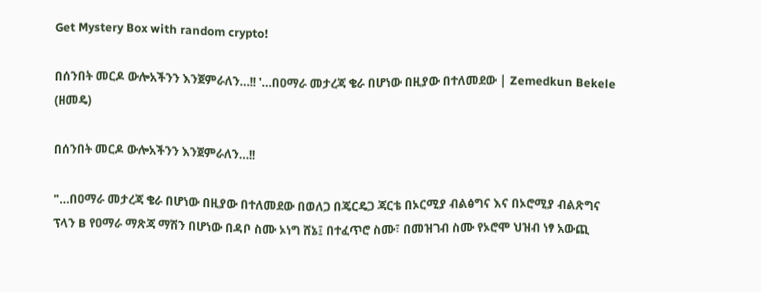Get Mystery Box with random crypto!

በሰንበት መርዶ ውሎአችንን እንጀምራለን…!! '…በዐማራ መታረጃ ቄራ በሆነው በዚያው በተለመደው | Zemedkun Bekele (ዘመዴ)

በሰንበት መርዶ ውሎአችንን እንጀምራለን…!!

"…በዐማራ መታረጃ ቄራ በሆነው በዚያው በተለመደው በወለጋ በጄርዴጋ ጃርቴ በኦርሚያ ብልፅግና እና በኦሮሚያ ብልጽግና ፕላን B የዐማራ ማጽጃ ማሽን በሆነው በዳቦ ስሙ ኦነግ ሸኔ፤ በተፈጥሮ ስሙ፣ በመዝገብ ስሙ የኦሮሞ ህዝብ ነፃ አውጪ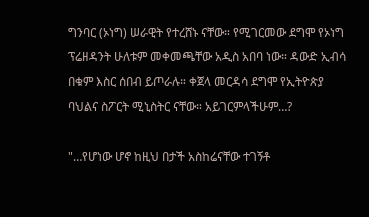ግንባር (ኦነግ) ሠራዊት የተረሸኑ ናቸው። የሚገርመው ደግሞ የኦነግ ፕሬዘዳንት ሁለቱም መቀመጫቸው አዲስ አበባ ነው። ዳውድ ኢብሳ በቁም እስር ሰበብ ይጦራሉ። ቀጀላ መርዳሳ ደግሞ የኢትዮጵያ ባህልና ስፖርት ሚኒስትር ናቸው። አይገርምላችሁም…?

"…የሆነው ሆኖ ከዚህ በታች አስከሬናቸው ተገኝቶ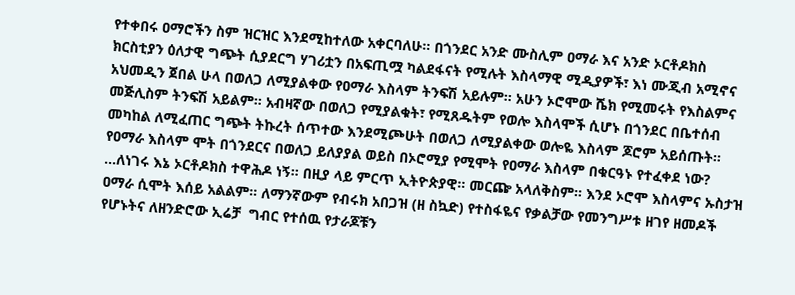የተቀበሩ ዐማሮችን ስም ዝርዝር እንደሚከተለው አቀርባለሁ። በጎንደር አንድ ሙስሊም ዐማራ እና አንድ ኦርቶዶክስ ክርስቲያን ዕለታዊ ግጭት ሲያደርግ ሃገሪቷን በአፍጢሟ ካልደፋናት የሚሉት እስላማዊ ሚዲያዎች፣ እነ ሙጂብ አሚኖና አህመዲን ጀበል ሁላ በወለጋ ለሚያልቀው የዐማራ እስላም ትንፍሽ አይሉም። አሁን ኦሮሞው ሼክ የሚመሩት የእስልምና መጅሊስም ትንፍሽ አይልም። አብዛኛው በወለጋ የሚያልቁት፣ የሚጸዱትም የወሎ እስላሞች ሲሆኑ በጎንደር በቤተሰብ መካከል ለሚፈጠር ግጭት ትኩረት ሰጥተው እንደሚጮሁት በወለጋ ለሚያልቀው ወሎዬ እስላም ጆሮም አይሰጡት። የዐማራ እስላም ሞት በጎንደርና በወለጋ ይለያያል ወይስ በኦሮሚያ የሚሞት የዐማራ እስላም በቁርዓኑ የተፈቀደ ነው? …ለነገሩ እኔ ኦርቶዶክስ ተዋሕዶ ነኝ። በዚያ ላይ ምርጥ ኢትዮጵያዊ። መርጬ አላለቅስም። እንደ ኦሮሞ እስላምና ኡስታዝ ዐማራ ሲሞት እሰይ አልልም። ለማንኛውም የብሩክ አበጋዝ (ዘ ስኳድ) የተስፋዬና የቃልቻው የመንግሥቱ ዘገየ ዘመዶች የሆኑትና ለዘንድሮው ኢሬቻ  ግብር የተሰዉ የታራጆቹን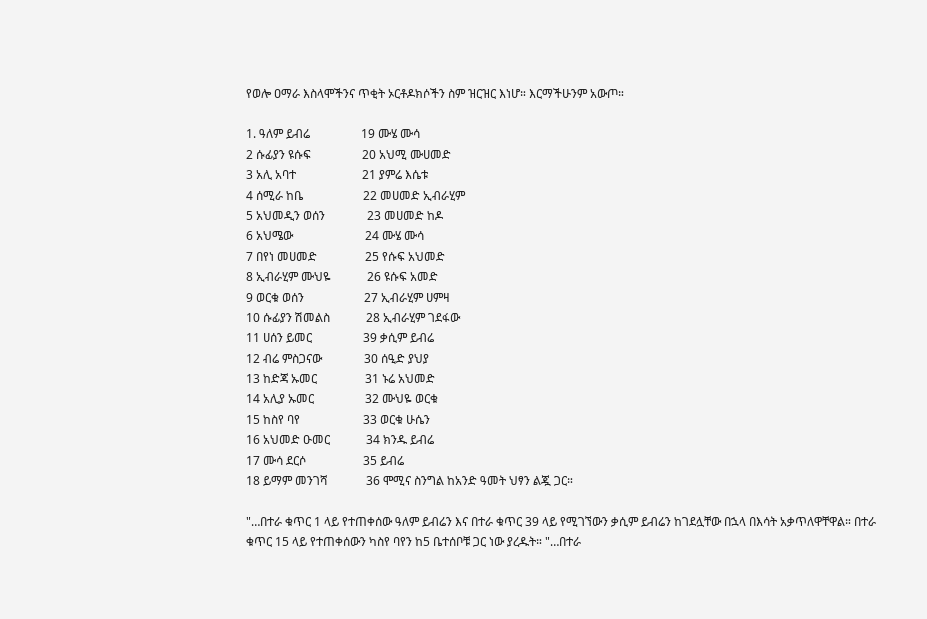የወሎ ዐማራ እስላሞችንና ጥቂት ኦርቶዶክሶችን ስም ዝርዝር እነሆ። እርማችሁንም አውጦ።

1. ዓለም ይብሬ                 19 ሙሄ ሙሳ
2 ሱፊያን ዩሱፍ                 20 አህሚ ሙሀመድ
3 አሊ አባተ                      21 ያምሬ እሴቱ
4 ሰሚራ ከቤ                    22 መሀመድ ኢብራሂም
5 አህመዲን ወሰን              23 መሀመድ ከዶ
6 አህሜው                        24 ሙሄ ሙሳ
7 በየነ መሀመድ                25 የሱፍ አህመድ
8 ኢብራሂም ሙህዬ            26 ዩሱፍ አመድ
9 ወርቁ ወሰን                    27 ኢብራሂም ሀምዛ
10 ሱፊያን ሽመልስ            28 ኢብራሂም ገደፋው
11 ሀሰን ይመር                 39 ቃሲም ይብሬ
12 ብሬ ምስጋናው              30 ሰዒድ ያህያ
13 ከድጃ ኡመር                31 ኑሬ አህመድ
14 አሊያ ኡመር                 32 ሙህዬ ወርቁ
15 ከስየ ባየ                     33 ወርቁ ሁሴን
16 አህመድ ዑመር            34 ክንዱ ይብሬ
17 ሙሳ ደርሶ                   35 ይብሬ
18 ይማም መንገሻ             36 ሞሚና ስንግል ከአንድ ዓመት ህፃን ልጇ ጋር።

"…በተራ ቁጥር 1 ላይ የተጠቀሰው ዓለም ይብሬን እና በተራ ቁጥር 39 ላይ የሚገኘውን ቃሲም ይብሬን ከገደሏቸው በኋላ በእሳት አቃጥለዋቸዋል። በተራ ቁጥር 15 ላይ የተጠቀሰውን ካስየ ባየን ከ5 ቤተሰቦቹ ጋር ነው ያረዱት። "…በተራ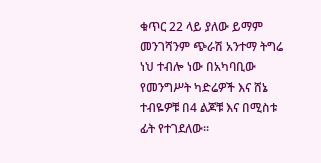ቁጥር 22 ላይ ያለው ይማም መንገሻንም ጭራሽ አንተማ ትግሬ ነህ ተብሎ ነው በአካባቢው የመንግሥት ካድሬዎች እና ሸኔ ተብዬዎቹ በ4 ልጆቹ እና በሚስቱ ፊት የተገደለው።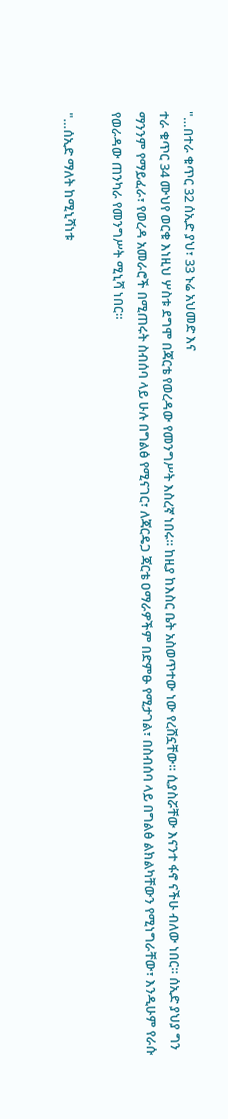"…በተራ ቁጥር 32 ሰኢድ ያህ፣ 33 ኑሬ አህመድ እና
ተራ ቁጥር 34 ሙህየ ወርቁ እነዚህ ሦስቱ ደግሞ በጃርቴ የወረዳው የመንግሥት እስረኛ ነበሩ። ከዚያ ከእስር ቤት አስወጥተው ነው የረሸኗቸው። ሲያስሯቸው እናንተ ፋኖ ናችሁ ብለው ነበር። ሰኢድ ያህያ ግን ማንንም የማይፈራ፣ የወረዳ አመራሮች በሚጠሩት ስብሰባ ላይ ሁሉ በግልፅ የሚናገር፣ ለጃርዴጋ ጃርቴ ዐማራዎችም በድምፁ የሚታገል፣ በስብሰባ ላይ በግልፅ ልክልካቸውን የሚነግራቸው፣ እንዲሁም የራሱ የወራዳው ጠንካራ የመንግሥት ሚኒሻ ነበር።

"…ሰኢድ ማለት ከሚኒሻነቱ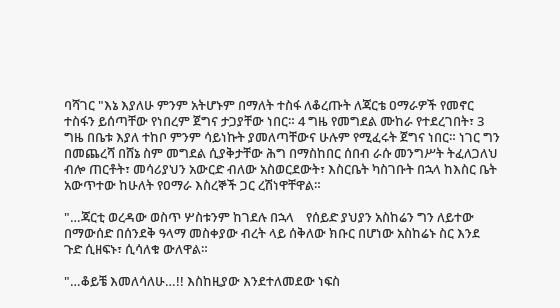ባሻገር "እኔ እያለሁ ምንም አትሆኑም በማለት ተስፋ ለቆረጡት ለጃርቴ ዐማራዎች የመኖር ተስፋን ይሰጣቸው የነበረም ጀግና ታጋያቸው ነበር። 4 ግዜ የመግደል ሙከራ የተደረገበት፣ 3 ግዜ በቤቱ እያለ ተከቦ ምንም ሳይነኩት ያመለጣቸውና ሁሉም የሚፈሩት ጀግና ነበር። ነገር ግን በመጨረሻ በሸኔ ስም መግደል ሲያቅታቸው ሕግ በማስከበር ሰበብ ራሱ መንግሥት ትፈለጋለህ ብሎ ጠርቶት፣ መሳሪያህን አውርድ ብለው አስወርደውት፣ እስርቤት ካስገቡት በኋላ ከእስር ቤት አውጥተው ከሁለት የዐማራ እስረኞች ጋር ረሽነዋቸዋል።

"…ጃርቲ ወረዳው ወስጥ ሦስቱንም ከገደሉ በኋላ    የሰይድ ያህያን አስከሬን ግን ለይተው በማውሰድ በሰንደቅ ዓላማ መስቀያው ብረት ላይ ሰቅለው ክቡር በሆነው አስከሬኑ ስር እንደ ጉድ ሲዘፍኑ፣ ሲሳለቁ ውለዋል።

"…ቆይቼ እመለሳለሁ…!! እስከዚያው እንደተለመደው ነፍስ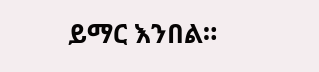ይማር እንበል።